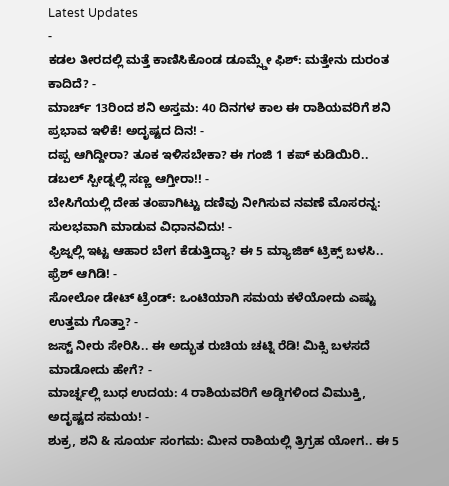Latest Updates
-
ಕಡಲ ತೀರದಲ್ಲಿ ಮತ್ತೆ ಕಾಣಿಸಿಕೊಂಡ ಡೂಮ್ಸ್ಡೇ ಫಿಶ್: ಮತ್ತೇನು ದುರಂತ ಕಾದಿದೆ? -
ಮಾರ್ಚ್ 13ರಿಂದ ಶನಿ ಅಸ್ತಮ: 40 ದಿನಗಳ ಕಾಲ ಈ ರಾಶಿಯವರಿಗೆ ಶನಿ ಪ್ರಭಾವ ಇಳಿಕೆ! ಅದೃಷ್ಟದ ದಿನ! -
ದಪ್ಪ ಆಗಿದ್ದೀರಾ? ತೂಕ ಇಳಿಸಬೇಕಾ? ಈ ಗಂಜಿ 1 ಕಪ್ ಕುಡಿಯಿರಿ.. ಡಬಲ್ ಸ್ಪೀಡ್ನಲ್ಲಿ ಸಣ್ಣ ಆಗ್ತೀರಾ!! -
ಬೇಸಿಗೆಯಲ್ಲಿ ದೇಹ ತಂಪಾಗಿಟ್ಟು ದಣಿವು ನೀಗಿಸುವ ನವಣೆ ಮೊಸರನ್ನ: ಸುಲಭವಾಗಿ ಮಾಡುವ ವಿಧಾನವಿದು! -
ಫ್ರಿಜ್ನಲ್ಲಿ ಇಟ್ಟ ಆಹಾರ ಬೇಗ ಕೆಡುತ್ತಿದ್ಯಾ? ಈ 5 ಮ್ಯಾಜಿಕ್ ಟ್ರಿಕ್ಸ್ ಬಳಸಿ.. ಫ್ರೆಶ್ ಆಗಿಡಿ! -
ಸೋಲೋ ಡೇಟ್ ಟ್ರೆಂಡ್: ಒಂಟಿಯಾಗಿ ಸಮಯ ಕಳೆಯೋದು ಎಷ್ಟು ಉತ್ತಮ ಗೊತ್ತಾ? -
ಜಸ್ಟ್ ನೀರು ಸೇರಿಸಿ.. ಈ ಅದ್ಭುತ ರುಚಿಯ ಚಟ್ನಿ ರೆಡಿ! ಮಿಕ್ಸಿ ಬಳಸದೆ ಮಾಡೋದು ಹೇಗೆ? -
ಮಾರ್ಚ್ನಲ್ಲಿ ಬುಧ ಉದಯ: 4 ರಾಶಿಯವರಿಗೆ ಅಡ್ಡಿಗಳಿಂದ ವಿಮುಕ್ತಿ, ಅದೃಷ್ಟದ ಸಮಯ! -
ಶುಕ್ರ, ಶನಿ & ಸೂರ್ಯ ಸಂಗಮ: ಮೀನ ರಾಶಿಯಲ್ಲಿ ತ್ರಿಗ್ರಹ ಯೋಗ.. ಈ 5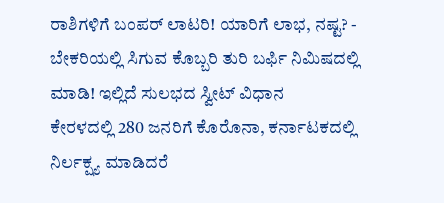ರಾಶಿಗಳಿಗೆ ಬಂಪರ್ ಲಾಟರಿ! ಯಾರಿಗೆ ಲಾಭ, ನಷ್ಟ? -
ಬೇಕರಿಯಲ್ಲಿ ಸಿಗುವ ಕೊಬ್ಬರಿ ತುರಿ ಬರ್ಫಿ ನಿಮಿಷದಲ್ಲಿ ಮಾಡಿ! ಇಲ್ಲಿದೆ ಸುಲಭದ ಸ್ವೀಟ್ ವಿಧಾನ
ಕೇರಳದಲ್ಲಿ 280 ಜನರಿಗೆ ಕೊರೊನಾ, ಕರ್ನಾಟಕದಲ್ಲಿ ನಿರ್ಲಕ್ಷ್ಯ ಮಾಡಿದರೆ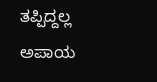ತಪ್ಪಿದ್ದಲ್ಲ ಅಪಾಯ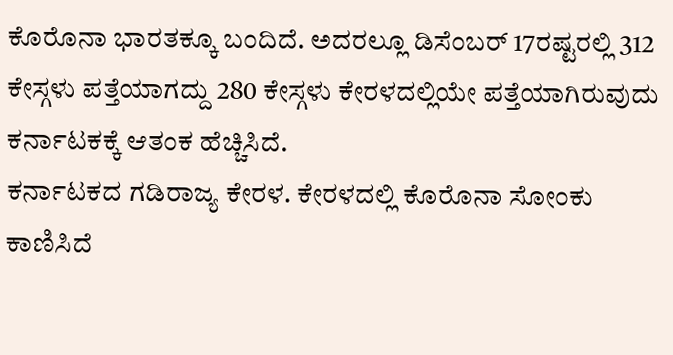ಕೊರೊನಾ ಭಾರತಕ್ಕೂ ಬಂದಿದೆ. ಅದರಲ್ಲೂ ಡಿಸೆಂಬರ್ 17ರಷ್ಟರಲ್ಲಿ 312 ಕೇಸ್ಗಳು ಪತ್ತೆಯಾಗದ್ದು 280 ಕೇಸ್ಗಳು ಕೇರಳದಲ್ಲಿಯೇ ಪತ್ತೆಯಾಗಿರುವುದು ಕರ್ನಾಟಕಕ್ಕೆ ಆತಂಕ ಹೆಚ್ಚಿಸಿದೆ.
ಕರ್ನಾಟಕದ ಗಡಿರಾಜ್ಯ ಕೇರಳ. ಕೇರಳದಲ್ಲಿ ಕೊರೊನಾ ಸೋಂಕು ಕಾಣಿಸಿದೆ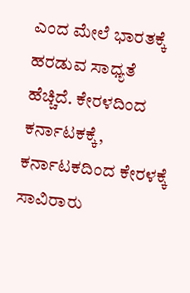ಎಂದ ಮೇಲೆ ಭಾರತಕ್ಕೆ ಹರಡುವ ಸಾಧ್ಯತೆ ಹೆಚ್ಚಿದೆ. ಕೇರಳದಿಂದ ಕರ್ನಾಟಕಕ್ಕೆ, ಕರ್ನಾಟಕದಿಂದ ಕೇರಳಕ್ಕೆ ಸಾವಿರಾರು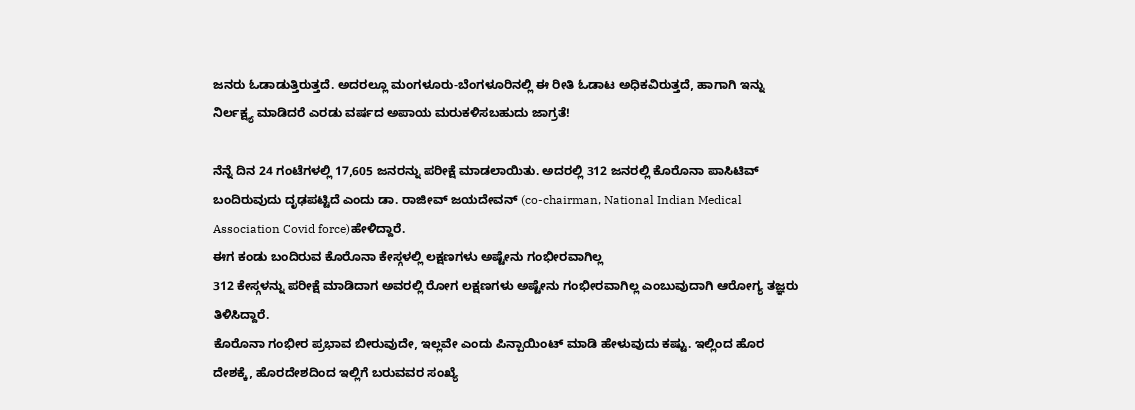ಜನರು ಓಡಾಡುತ್ತಿರುತ್ತದೆ. ಅದರಲ್ಲೂ ಮಂಗಳೂರು-ಬೆಂಗಳೂರಿನಲ್ಲಿ ಈ ರೀತಿ ಓಡಾಟ ಅಧಿಕವಿರುತ್ತದೆ, ಹಾಗಾಗಿ ಇನ್ನು ನಿರ್ಲಕ್ಷ್ಯ ಮಾಡಿದರೆ ಎರಡು ವರ್ಷದ ಅಪಾಯ ಮರುಕಳಿಸಬಹುದು ಜಾಗ್ರತೆ!

ನೆನ್ನೆ ದಿನ 24 ಗಂಟೆಗಳಲ್ಲಿ 17,605 ಜನರನ್ನು ಪರೀಕ್ಷೆ ಮಾಡಲಾಯಿತು. ಅದರಲ್ಲಿ 312 ಜನರಲ್ಲಿ ಕೊರೊನಾ ಪಾಸಿಟಿವ್ ಬಂದಿರುವುದು ದೃಢಪಟ್ಟಿದೆ ಎಂದು ಡಾ. ರಾಜೀವ್ ಜಯದೇವನ್ (co-chairman, National Indian Medical Association Covid force)ಹೇಳಿದ್ದಾರೆ.
ಈಗ ಕಂಡು ಬಂದಿರುವ ಕೊರೊನಾ ಕೇಸ್ಗಳಲ್ಲಿ ಲಕ್ಷಣಗಳು ಅಷ್ಟೇನು ಗಂಭೀರವಾಗಿಲ್ಲ
312 ಕೇಸ್ಗಳನ್ನು ಪರೀಕ್ಷೆ ಮಾಡಿದಾಗ ಅವರಲ್ಲಿ ರೋಗ ಲಕ್ಷಣಗಳು ಅಷ್ಟೇನು ಗಂಭೀರವಾಗಿಲ್ಲ ಎಂಬುವುದಾಗಿ ಆರೋಗ್ಯ ತಜ್ಞರು ತಿಳಿಸಿದ್ದಾರೆ.
ಕೊರೊನಾ ಗಂಭೀರ ಪ್ರಭಾವ ಬೀರುವುದೇ, ಇಲ್ಲವೇ ಎಂದು ಪಿನ್ಪಾಯಿಂಟ್ ಮಾಡಿ ಹೇಳುವುದು ಕಷ್ಟು. ಇಲ್ಲಿಂದ ಹೊರ ದೇಶಕ್ಕೆ, ಹೊರದೇಶದಿಂದ ಇಲ್ಲಿಗೆ ಬರುವವರ ಸಂಖ್ಯೆ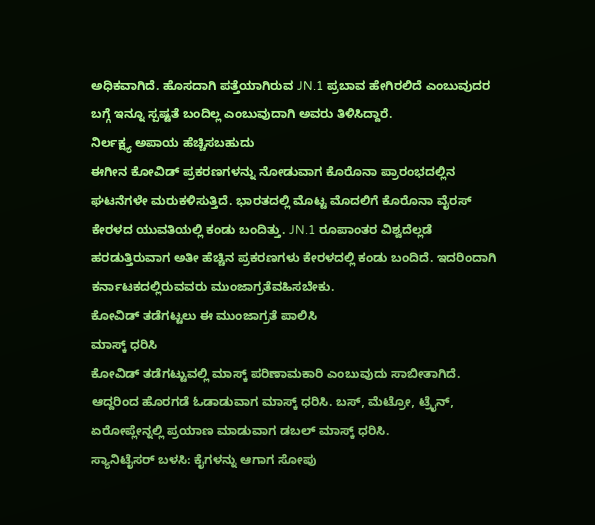ಅಧಿಕವಾಗಿದೆ. ಹೊಸದಾಗಿ ಪತ್ತೆಯಾಗಿರುವ JN.1 ಪ್ರಬಾವ ಹೇಗಿರಲಿದೆ ಎಂಬುವುದರ ಬಗ್ಗೆ ಇನ್ನೂ ಸ್ಪಷ್ಟತೆ ಬಂದಿಲ್ಲ ಎಂಬುವುದಾಗಿ ಅವರು ತಿಳಿಸಿದ್ದಾರೆ.
ನಿರ್ಲಕ್ಷ್ಯ ಅಪಾಯ ಹೆಚ್ಚಿಸಬಹುದು
ಈಗೀನ ಕೋವಿಡ್ ಪ್ರಕರಣಗಳನ್ನು ನೋಡುವಾಗ ಕೊರೊನಾ ಪ್ರಾರಂಭದಲ್ಲಿನ ಘಟನೆಗಳೇ ಮರುಕಳಿಸುತ್ತಿದೆ. ಭಾರತದಲ್ಲಿ ಮೊಟ್ಟ ಮೊದಲಿಗೆ ಕೊರೊನಾ ವೈರಸ್ ಕೇರಳದ ಯುವತಿಯಲ್ಲಿ ಕಂಡು ಬಂದಿತ್ತು. JN.1 ರೂಪಾಂತರ ವಿಶ್ವದೆಲ್ಲಡೆ ಹರಡುತ್ತಿರುವಾಗ ಅತೀ ಹೆಚ್ಚಿನ ಪ್ರಕರಣಗಳು ಕೇರಳದಲ್ಲಿ ಕಂಡು ಬಂದಿದೆ. ಇದರಿಂದಾಗಿ ಕರ್ನಾಟಕದಲ್ಲಿರುವವರು ಮುಂಜಾಗ್ರತೆವಹಿಸಬೇಕು.
ಕೋವಿಡ್ ತಡೆಗಟ್ಟಲು ಈ ಮುಂಜಾಗ್ರತೆ ಪಾಲಿಸಿ
ಮಾಸ್ಕ್ ಧರಿಸಿ
ಕೋವಿಡ್ ತಡೆಗಟ್ಟುವಲ್ಲಿ ಮಾಸ್ಕ್ ಪರಿಣಾಮಕಾರಿ ಎಂಬುವುದು ಸಾಬೀತಾಗಿದೆ. ಆದ್ದರಿಂದ ಹೊರಗಡೆ ಓಡಾಡುವಾಗ ಮಾಸ್ಕ್ ಧರಿಸಿ. ಬಸ್, ಮೆಟ್ರೋ, ಟ್ರೈನ್, ಏರೋಪ್ಲೇನ್ನಲ್ಲಿ ಪ್ರಯಾಣ ಮಾಡುವಾಗ ಡಬಲ್ ಮಾಸ್ಕ್ ಧರಿಸಿ.
ಸ್ಯಾನಿಟೈಸರ್ ಬಳಸಿ: ಕೈಗಳನ್ನು ಆಗಾಗ ಸೋಪು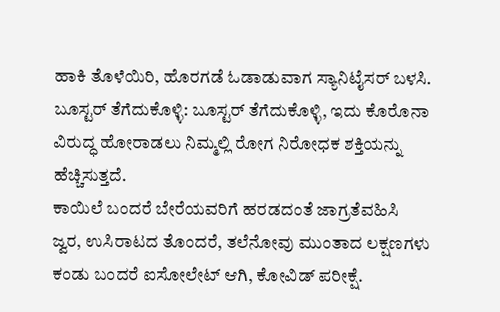ಹಾಕಿ ತೊಳೆಯಿರಿ, ಹೊರಗಡೆ ಓಡಾಡುವಾಗ ಸ್ಯಾನಿಟೈಸರ್ ಬಳಸಿ.
ಬೂಸ್ಟರ್ ತೆಗೆದುಕೊಳ್ಳಿ: ಬೂಸ್ಟರ್ ತೆಗೆದುಕೊಳ್ಳಿ, ಇದು ಕೊರೊನಾ ವಿರುದ್ಧ ಹೋರಾಡಲು ನಿಮ್ಮಲ್ಲಿ ರೋಗ ನಿರೋಧಕ ಶಕ್ತಿಯನ್ನು ಹೆಚ್ಚಿಸುತ್ತದೆ.
ಕಾಯಿಲೆ ಬಂದರೆ ಬೇರೆಯವರಿಗೆ ಹರಡದಂತೆ ಜಾಗ್ರತೆವಹಿಸಿ
ಜ್ವರ, ಉಸಿರಾಟದ ತೊಂದರೆ, ತಲೆನೋವು ಮುಂತಾದ ಲಕ್ಷಣಗಳು ಕಂಡು ಬಂದರೆ ಐಸೋಲೇಟ್ ಆಗಿ, ಕೋವಿಡ್ ಪರೀಕ್ಷೆ.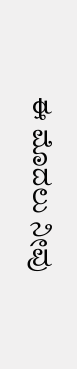ಈ ಮೊದಲು ನೀವು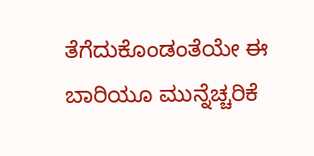ತೆಗೆದುಕೊಂಡಂತೆಯೇ ಈ ಬಾರಿಯೂ ಮುನ್ನೆಚ್ಚರಿಕೆ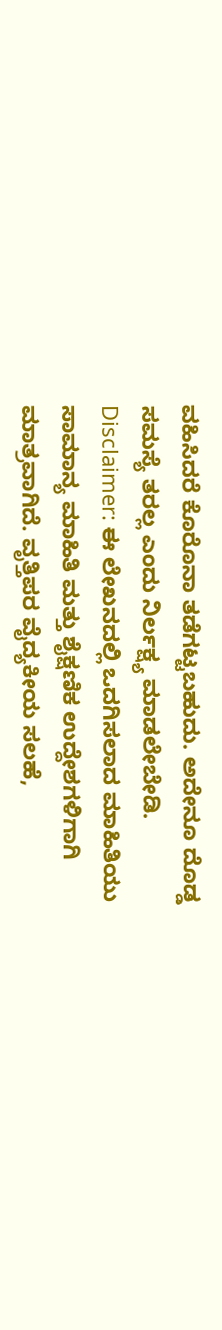ವಹಿಸಿದರೆ ಕೊರೊನಾ ತಡೆಗಟ್ಟಬಹುದು. ಅದೇನೂ ದೊಡ್ಡ ಸಮಸ್ಯೆ ತರಲ್ಲ ಎಂದು ನಿರ್ಲಕ್ಷ್ಯ ಮಾಡಲೇಬೇಡಿ.
Disclaimer: ಈ ಲೇಖನದಲ್ಲಿ ಒದಗಿಸಲಾದ ಮಾಹಿತಿಯು ಸಾಮಾನ್ಯ ಮಾಹಿತಿ ಮತ್ತು ಶೈಕ್ಷಣಿಕ ಉದ್ದೇಶಗಳಿಗಾಗಿ ಮಾತ್ರವಾಗಿದೆ. ವೃತ್ತಿಪರ ವೈದ್ಯಕೀಯ ಸಲಹೆ,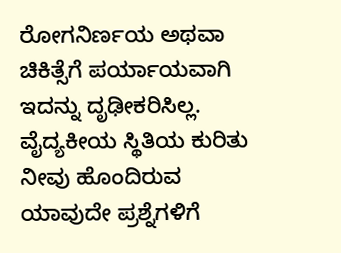ರೋಗನಿರ್ಣಯ ಅಥವಾ ಚಿಕಿತ್ಸೆಗೆ ಪರ್ಯಾಯವಾಗಿ ಇದನ್ನು ದೃಢೀಕರಿಸಿಲ್ಲ. ವೈದ್ಯಕೀಯ ಸ್ಥಿತಿಯ ಕುರಿತು ನೀವು ಹೊಂದಿರುವ ಯಾವುದೇ ಪ್ರಶ್ನೆಗಳಿಗೆ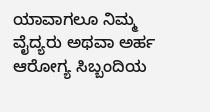ಯಾವಾಗಲೂ ನಿಮ್ಮ ವೈದ್ಯರು ಅಥವಾ ಅರ್ಹ ಆರೋಗ್ಯ ಸಿಬ್ಬಂದಿಯ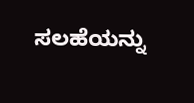ಸಲಹೆಯನ್ನು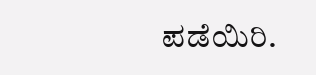ಪಡೆಯಿರಿ.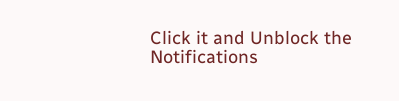Click it and Unblock the Notifications